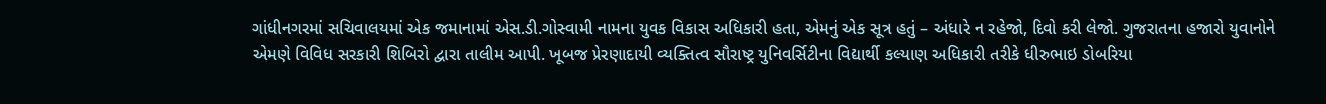ગાંધીનગરમાં સચિવાલયમાં એક જમાનામાં એસ.ડી.ગોસ્વામી નામના યુવક વિકાસ અધિકારી હતા, એમનું એક સૂત્ર હતું – અંધારે ન રહેજો, દિવો કરી લેજો. ગુજરાતના હજારો યુવાનોને એમણે વિવિધ સરકારી શિબિરો દ્વારા તાલીમ આપી. ખૂબજ પ્રેરણાદાયી વ્યક્તિત્વ સૌરાષ્ટ્ર યુનિવર્સિટીના વિદ્યાર્થી કલ્યાણ અધિકારી તરીકે ધીરુભાઇ ડોબરિયા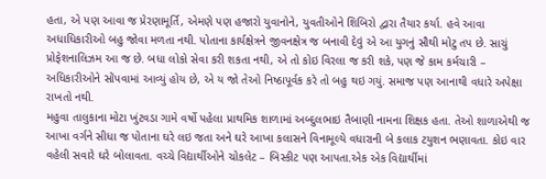હતા, એ પણ આવા જ પ્રેરણામૂર્તિ, એમણે પણ હજારો યુવાનોને, યુવતીઓને શિબિરો દ્વારા તૈયાર કર્યા. હવે આવા અધાધિકારીઓ બહુ જોવા મળતા નથી. પોતાના કાર્યક્ષેત્રને જીવનક્ષેત્ર જ બનાવી દેવું એ આ યુગનું સૌથી મોટુ તપ છે. સાચું પ્રોફેશનાલિઝમ આ જ છે. બધા લોકો સેવા કરી શકતા નથી, એ તો કોઇ વિરલા જ કરી શકે, પણ જે કામ કર્મચારી – અધિકારીઓને સોંપવામાં આવ્યું હોય છે, એ ય જો તેઓ નિષ્ઠાપૂર્વક કરે તો બહુ થઇ ગયું. સમાજ પણ આનાથી વધારે અપેક્ષા રાખતો નથી.
મહુવા તાલુકાના મોટા ખુંટવડા ગામે વર્ષો પહેલા પ્રાથમિક શાળામાં અબ્દુલભાઇ તૈબાણી નામના શિક્ષક હતા. તેઓ શાળાએથી જ આખા વર્ગને સીધા જ પોતાના ઘરે લઇ જતા અને ઘરે આખા કલાસને વિનામૂલ્યે વધારાની બે કલાક ટયુશન ભણાવતા. કોઇ વાર વહેલી સવારે ઘરે બોલાવતા. વચ્ચે વિદ્યાર્થીઓને ચોકલેટ – બિસ્કીટ પણ આપતા.એક એક વિદ્યાર્થીમાં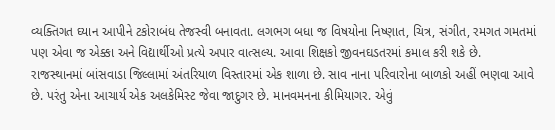વ્યક્તિગત ઘ્યાન આપીને ટકોરાબંધ તેજસ્વી બનાવતા. લગભગ બધા જ વિષયોના નિષ્ણાત, ચિત્ર, સંગીત, રમગત ગમતમાં પણ એવા જ એક્કા અને વિદ્યાર્થીઓ પ્રત્યે અપાર વાત્સલ્ય. આવા શિક્ષકો જીવનઘડતરમાં કમાલ કરી શકે છે.
રાજસ્થાનમાં બાંસવાડા જિલ્લામાં અંતરિયાળ વિસ્તારમાં એક શાળા છે. સાવ નાના પરિવારોના બાળકો અહીં ભણવા આવે છે. પરંતુ એના આચાર્ય એક અલકેમિસ્ટ જેવા જાદુગર છે. માનવમનના કીમિયાગર. એવું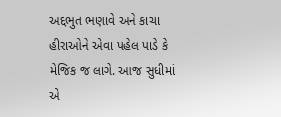અદ્દભુત ભણાવે અને કાચા હીરાઓને એવા પહેલ પાડે કે મેજિક જ લાગે. આજ સુધીમાં એ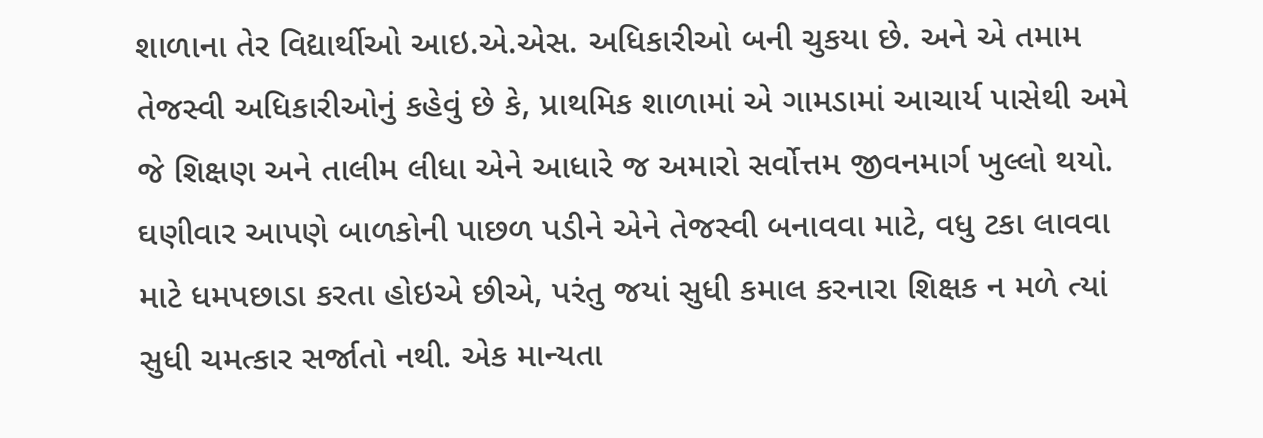શાળાના તેર વિદ્યાર્થીઓ આઇ.એ.એસ. અધિકારીઓ બની ચુકયા છે. અને એ તમામ તેજસ્વી અધિકારીઓનું કહેવું છે કે, પ્રાથમિક શાળામાં એ ગામડામાં આચાર્ય પાસેથી અમે જે શિક્ષણ અને તાલીમ લીધા એને આધારે જ અમારો સર્વોત્તમ જીવનમાર્ગ ખુલ્લો થયો. ઘણીવાર આપણે બાળકોની પાછળ પડીને એને તેજસ્વી બનાવવા માટે, વધુ ટકા લાવવા માટે ધમપછાડા કરતા હોઇએ છીએ, પરંતુ જયાં સુધી કમાલ કરનારા શિક્ષક ન મળે ત્યાં સુધી ચમત્કાર સર્જાતો નથી. એક માન્યતા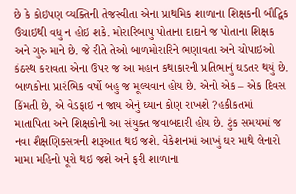છે કે કોઇપણ વ્યક્તિની તેજસ્વીતા એના પ્રાથમિક શાળાના શિક્ષકની બૌદ્વિક ઉંચાઇથી વધુ ન હોઇ શકે. મોરારિબાપુ પોતાના દાદાને જ પોતાના શિક્ષક અને ગુરુ માને છે. જે રીતે તેઓ બાળમોરારિને ભણાવતા અને ચોપાઇઓ કંઠસ્થ કરાવતા એના ઉપર જ આ મહાન કથાકારની પ્રતિભાનું ઘડતર થયું છે. બાળકોના પ્રારંભિક વર્ષો બહુ જ મૂલ્યવાન હોય છે. એનો એક – એક દિવસ કિંમતી છે, એ વેડફાઇ ન જાય એનું ઘ્યાન કોણ રાખશે ?હકીકતમાં માતાપિતા અને શિક્ષકોની આ સંયુક્ત જવાબદારી હોય છે. ટુંક સમયમાં જ નવા શૈક્ષણિકસત્રની શરૂઆત થઇ જશે. વેકેશનમાં આખું ઘર માથે લેનારો મામા મહિનો પૂરો થઇ જશે અને ફરી શાળાના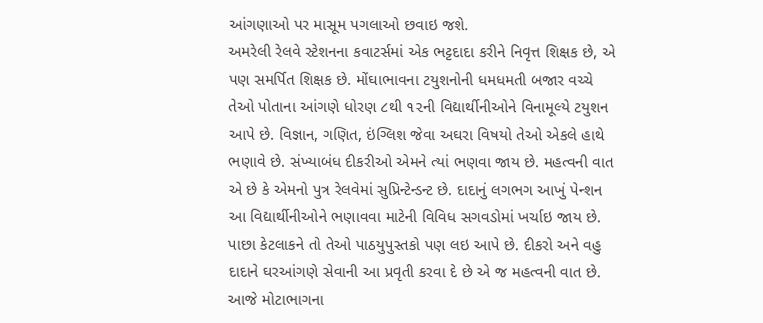આંગણાઓ પર માસૂમ પગલાઓ છવાઇ જશે.
અમરેલી રેલવે સ્ટેશનના કવાટર્સમાં એક ભટ્ટદાદા કરીને નિવૃત્ત શિક્ષક છે, એ પણ સમર્પિત શિક્ષક છે. મોંઘાભાવના ટયુશનોની ધમધમતી બજાર વચ્ચે તેઓ પોતાના આંગણે ધોરણ ૮થી ૧૨ની વિદ્યાર્થીનીઓને વિનામૂલ્યે ટયુશન આપે છે. વિજ્ઞાન, ગણિત, ઇંગ્લિશ જેવા અઘરા વિષયો તેઓ એકલે હાથે ભણાવે છે. સંખ્યાબંધ દીકરીઓ એમને ત્યાં ભણવા જાય છે. મહત્વની વાત એ છે કે એમનો પુત્ર રેલવેમાં સુપ્રિન્ટેન્ડન્ટ છે. દાદાનું લગભગ આખું પેન્શન આ વિદ્યાર્થીનીઓને ભણાવવા માટેની વિવિધ સગવડોમાં ખર્ચાઇ જાય છે. પાછા કેટલાકને તો તેઓ પાઠયુપુસ્તકો પણ લઇ આપે છે. દીકરો અને વહુ દાદાને ઘરઆંગણે સેવાની આ પ્રવૃતી કરવા દે છે એ જ મહત્વની વાત છે. આજે મોટાભાગના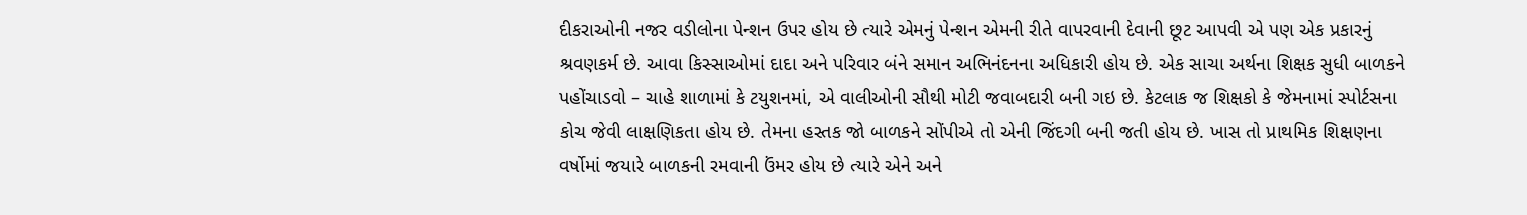દીકરાઓની નજર વડીલોના પેન્શન ઉપર હોય છે ત્યારે એમનું પેન્શન એમની રીતે વાપરવાની દેવાની છૂટ આપવી એ પણ એક પ્રકારનું શ્રવણકર્મ છે. આવા કિસ્સાઓમાં દાદા અને પરિવાર બંને સમાન અભિનંદનના અધિકારી હોય છે. એક સાચા અર્થના શિક્ષક સુધી બાળકને પહોંચાડવો – ચાહે શાળામાં કે ટયુશનમાં, એ વાલીઓની સૌથી મોટી જવાબદારી બની ગઇ છે. કેટલાક જ શિક્ષકો કે જેમનામાં સ્પોર્ટસના કોચ જેવી લાક્ષણિકતા હોય છે. તેમના હસ્તક જો બાળકને સોંપીએ તો એની જિંદગી બની જતી હોય છે. ખાસ તો પ્રાથમિક શિક્ષણના વર્ષોમાં જયારે બાળકની રમવાની ઉંમર હોય છે ત્યારે એને અને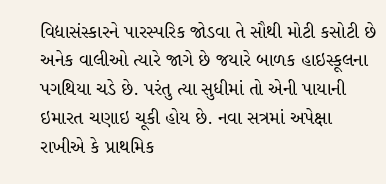વિદ્યાસંસ્કારને પારસ્પરિક જોડવા તે સૌથી મોટી કસોટી છે અનેક વાલીઓ ત્યારે જાગે છે જયારે બાળક હાઇસ્કૂલના પગથિયા ચડે છે. પરંતુ ત્યા સુધીમાં તો એની પાયાની ઇમારત ચણાઇ ચૂકી હોય છે. નવા સત્રમાં અપેક્ષા રાખીએ કે પ્રાથમિક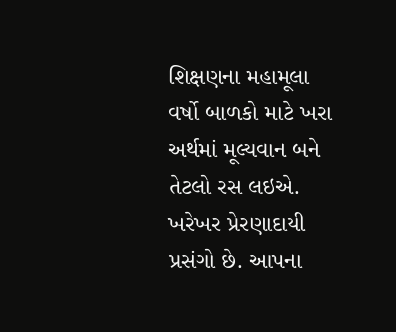શિક્ષણના મહામૂલા વર્ષો બાળકો માટે ખરા અર્થમાં મૂલ્યવાન બને તેટલો રસ લઇએ.
ખરેખર પ્રેરણાદાયી પ્રસંગો છે. આપના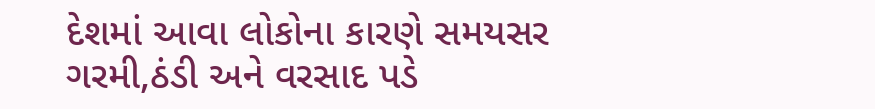દેશમાં આવા લોકોના કારણે સમયસર ગરમી,ઠંડી અને વરસાદ પડે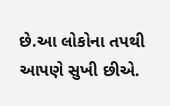છે.આ લોકોના તપથી આપણે સુખી છીએ.